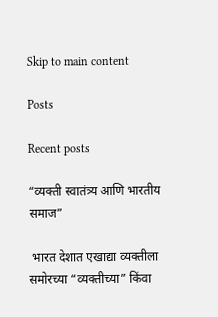Skip to main content

Posts

Recent posts

“व्यक्ती स्वातंत्र्य आणि भारतीय समाज”

 भारत देशात एखाद्या व्यक्तीला समोरच्या “व्यक्तीच्या” किंवा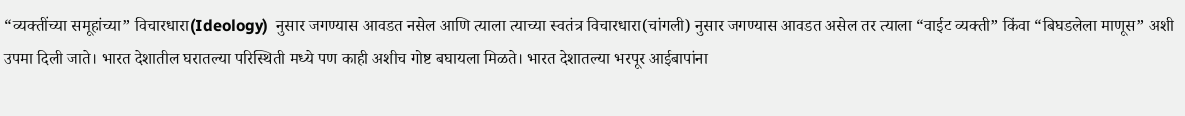“व्यक्तींच्या समूहांच्या” विचारधारा(Ideology)  नुसार जगण्यास आवडत नसेल आणि त्याला त्याच्या स्वतंत्र विचारधारा(चांगली) नुसार जगण्यास आवडत असेल तर त्याला “वाईट व्यक्ती” किंवा “बिघडलेला माणूस” अशी उपमा दिली जाते। भारत देशातील घरातल्या परिस्थिती मध्ये पण काही अशीच गोष्ट बघायला मिळते। भारत देशातल्या भरपूर आईबापांना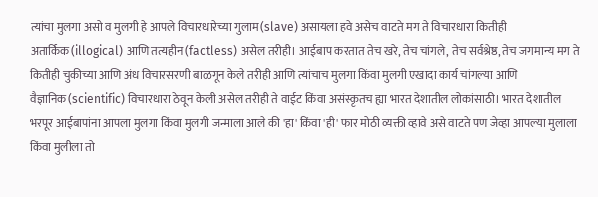त्यांचा मुलगा असो व मुलगी हे आपले विचारधारेच्या गुलाम(slave) असायला हवे असेच वाटते मग ते विचारधारा कितीही अतार्किक(illogical) आणि तत्यहीन(factless) असेल तरीही। आईबाप करतात तेच खरे, तेच चांगले, तेच सर्वश्रेष्ठ, तेच जगमान्य मग ते कितीही चुकीच्या आणि अंध विचारसरणी बाळगून केले तरीही आणि त्यांचाच मुलगा किंवा मुलगी एखादा कार्य चांगल्या आणि वैज्ञानिक(scientific) विचारधारा ठेवून केली असेल तरीही ते वाईट किंवा असंस्कृतच ह्या भारत देशातील लोकांसाठी। भारत देशातील भरपूर आईबापांना आपला मुलगा किंवा मुलगी जन्माला आले की 'हा' किंवा 'ही' फार मोठी व्यक्ती व्हावे असे वाटते पण जेव्हा आपल्या मुलाला किंवा मुलीला तो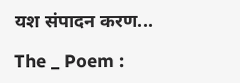यश संपादन करण...

The _ Poem :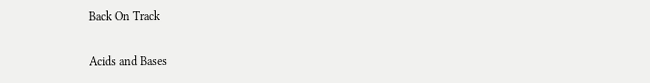Back On Track

Acids and Bases